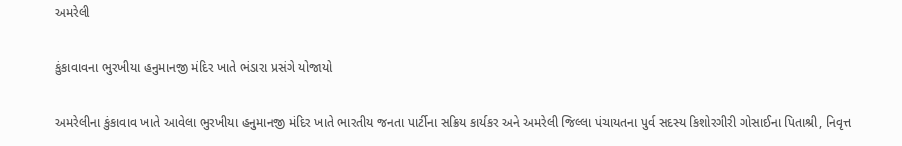અમરેલી

કુંકાવાવના ભુરખીયા હનુમાનજી મંદિર ખાતે ભંડારા પ્રસંગે યોજાયો

અમરેલીના કુંકાવાવ ખાતે આવેલા ભુરખીયા હનુમાનજી મંદિર ખાતે ભારતીય જનતા પાર્ટીના સક્રિય કાર્યકર અને અમરેલી જિલ્લા પંચાયતના પુર્વ સદસ્ય કિશોરગીરી ગોસાઈના પિતાશ્રી, નિવૃત્ત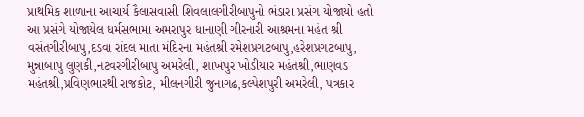પ્રાથમિક શાળાના આચાર્ય કૈલાસવાસી શિવલાલગીરીબાપુનો ભંડારા પ્રસંગ યોજાયો હતો આ પ્રસંગે યોજાયેલ ધર્મસભામા અમરાપુર ધાનાણી ગીરનારી આશ્રમના મહંત શ્રી વસંતગીરીબાપુ,દડવા રાંદલ માતા મંદિરના મહંતશ્રી રમેશપ્રગટબાપુ,હરેશપ્રગટબાપુ, મુન્નાબાપુ લુણકી,નટવરગીરીબાપુ અમરેલી, શાખપુર ખોડીયાર મહંતશ્રી,ભાણવડ મહંતશ્રી,પ્રવિણભારથી રાજકોટ, મીલનગીરી જુનાગઢ,કલ્પેશપુરી અમરેલી, પત્રકાર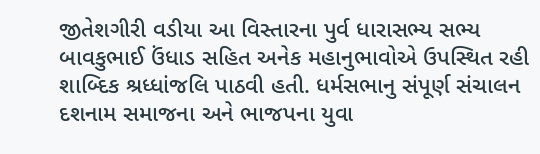જીતેશગીરી વડીયા આ વિસ્તારના પુર્વ ધારાસભ્ય સભ્ય બાવકુભાઈ ઉંધાડ સહિત અનેક મહાનુભાવોએ ઉપસ્થિત રહી શાબ્દિક શ્રધ્ધાંજલિ પાઠવી હતી. ધર્મસભાનુ સંપૂર્ણ સંચાલન દશનામ સમાજના અને ભાજપના યુવા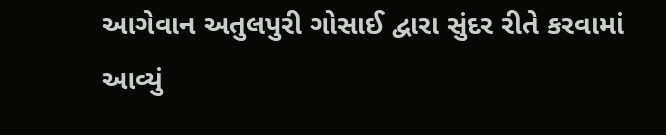આગેવાન અતુલપુરી ગોસાઈ દ્વારા સુંદર રીતે કરવામાં આવ્યું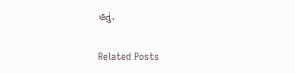હતું.

Related Posts